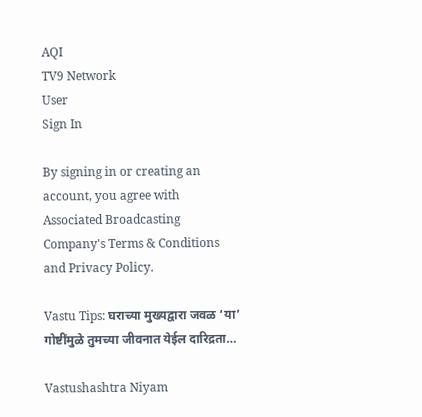AQI
TV9 Network
User
Sign In

By signing in or creating an account, you agree with Associated Broadcasting Company's Terms & Conditions and Privacy Policy.

Vastu Tips: घराच्या मुख्यद्वारा जवळ ‘या’ गोष्टींमुळे तुमच्या जीवनात येईल दारिद्रता…

Vastushashtra Niyam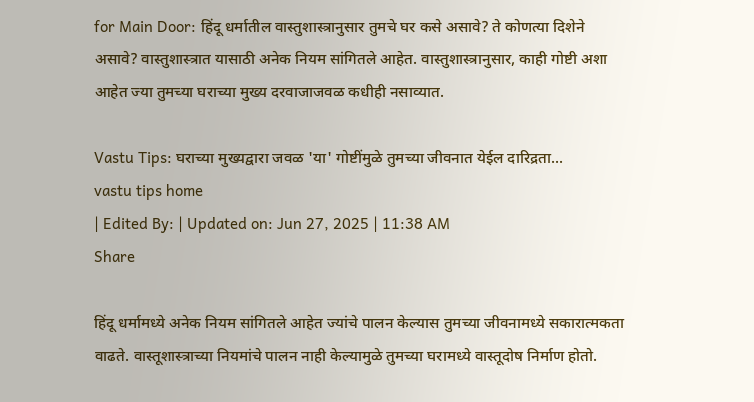for Main Door: हिंदू धर्मातील वास्तुशास्त्रानुसार तुमचे घर कसे असावे? ते कोणत्या दिशेने असावे? वास्तुशास्त्रात यासाठी अनेक नियम सांगितले आहेत. वास्तुशास्त्रानुसार, काही गोष्टी अशा आहेत ज्या तुमच्या घराच्या मुख्य दरवाजाजवळ कधीही नसाव्यात.

Vastu Tips: घराच्या मुख्यद्वारा जवळ 'या' गोष्टींमुळे तुमच्या जीवनात येईल दारिद्रता...
vastu tips home
| Edited By: | Updated on: Jun 27, 2025 | 11:38 AM
Share

हिंदू धर्मामध्ये अनेक नियम सांगितले आहेत ज्यांचे पालन केल्यास तुमच्या जीवनामध्ये सकारात्मकता वाढते. वास्तूशास्त्राच्या नियमांचे पालन नाही केल्यामुळे तुमच्या घरामध्ये वास्तूदोष निर्माण होतो.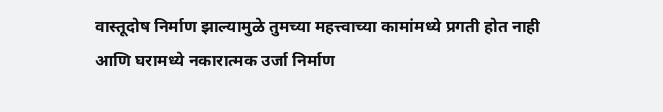वास्तूदोष निर्माण झाल्यामुळे तुमच्या महत्त्वाच्या कामांमध्ये प्रगती होत नाही आणि घरामध्ये नकारात्मक उर्जा निर्माण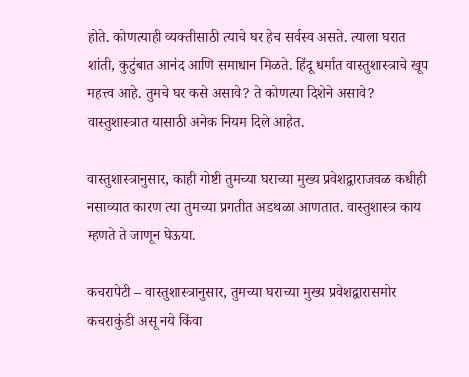होते. कोणत्याही व्यक्तीसाठी त्याचे घर हेच सर्वस्व असते. त्याला घरात शांती, कुटुंबात आनंद आणि समाधान मिळते. हिंदू धर्मात वास्तुशास्त्राचे खूप महत्त्व आहे. तुमचे घर कसे असावे? ते कोणत्या दिशेने असावे? वास्तुशास्त्रात यासाठी अनेक नियम दिले आहेत.

वास्तुशास्त्रानुसार, काही गोष्टी तुमच्या घराच्या मुख्य प्रवेशद्वाराजवळ कधीही नसाव्यात कारण त्या तुमच्या प्रगतीत अडथळा आणतात. वास्तुशास्त्र काय म्हणते ते जाणून घेऊया.

कचरापेटी – वास्तुशास्त्रानुसार, तुमच्या घराच्या मुख्य प्रवेशद्वारासमोर कचराकुंडी असू नये किंवा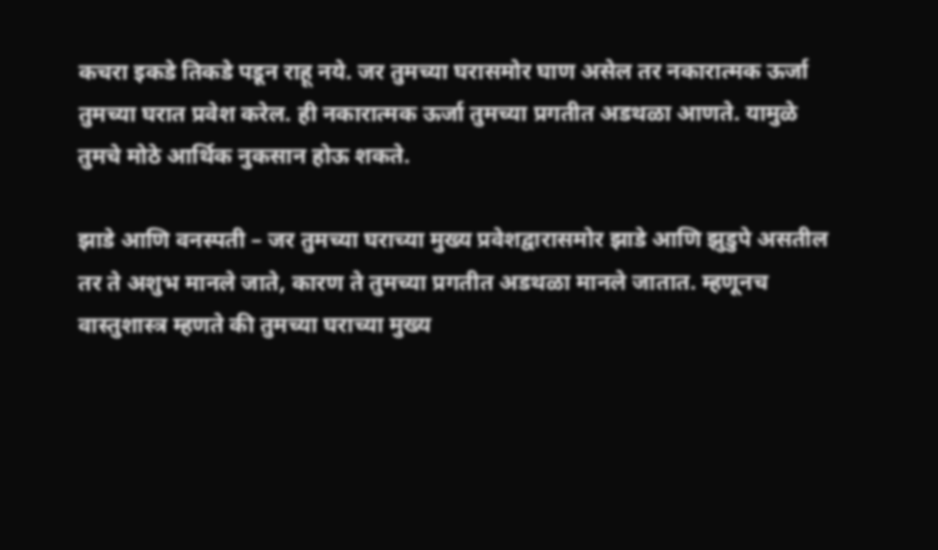कचरा इकडे तिकडे पडून राहू नये. जर तुमच्या घरासमोर घाण असेल तर नकारात्मक ऊर्जा तुमच्या घरात प्रवेश करेल. ही नकारात्मक ऊर्जा तुमच्या प्रगतीत अडथळा आणते. यामुळे तुमचे मोठे आर्थिक नुकसान होऊ शकते.

झाडे आणि वनस्पती – जर तुमच्या घराच्या मुख्य प्रवेशद्वारासमोर झाडे आणि झुडुपे असतील तर ते अशुभ मानले जाते, कारण ते तुमच्या प्रगतीत अडथळा मानले जातात. म्हणूनच वास्तुशास्त्र म्हणते की तुमच्या घराच्या मुख्य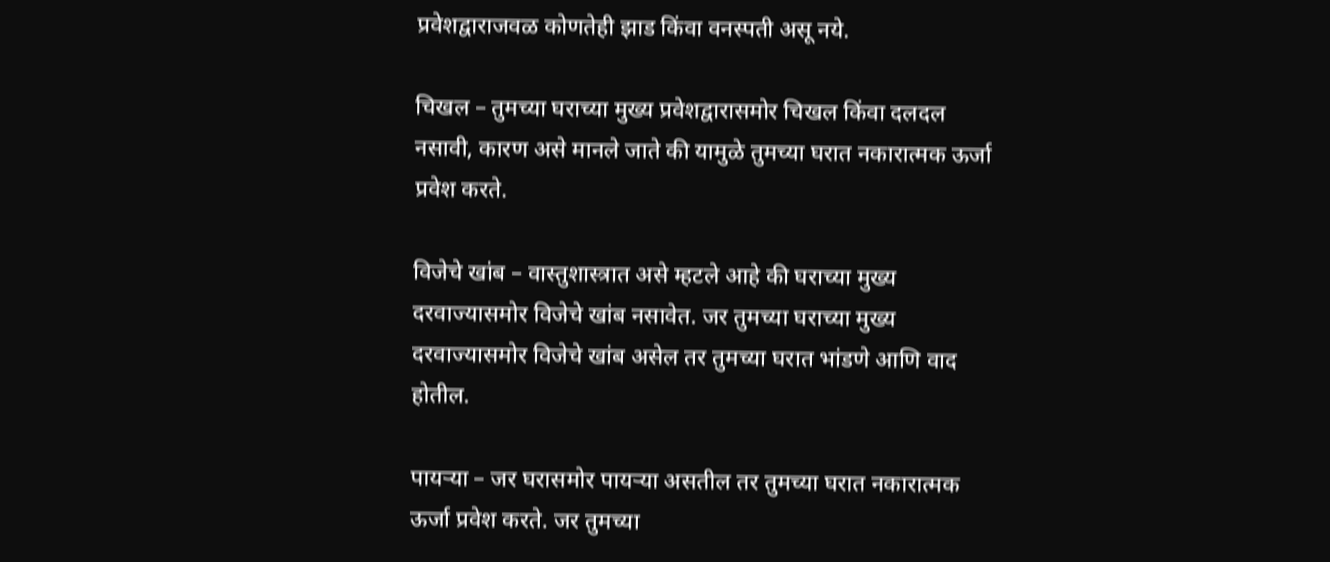प्रवेशद्वाराजवळ कोणतेही झाड किंवा वनस्पती असू नये.

चिखल – तुमच्या घराच्या मुख्य प्रवेशद्वारासमोर चिखल किंवा दलदल नसावी, कारण असे मानले जाते की यामुळे तुमच्या घरात नकारात्मक ऊर्जा प्रवेश करते.

विजेचे खांब – वास्तुशास्त्रात असे म्हटले आहे की घराच्या मुख्य दरवाज्यासमोर विजेचे खांब नसावेत. जर तुमच्या घराच्या मुख्य दरवाज्यासमोर विजेचे खांब असेल तर तुमच्या घरात भांडणे आणि वाद होतील.

पायऱ्या – जर घरासमोर पायऱ्या असतील तर तुमच्या घरात नकारात्मक ऊर्जा प्रवेश करते. जर तुमच्या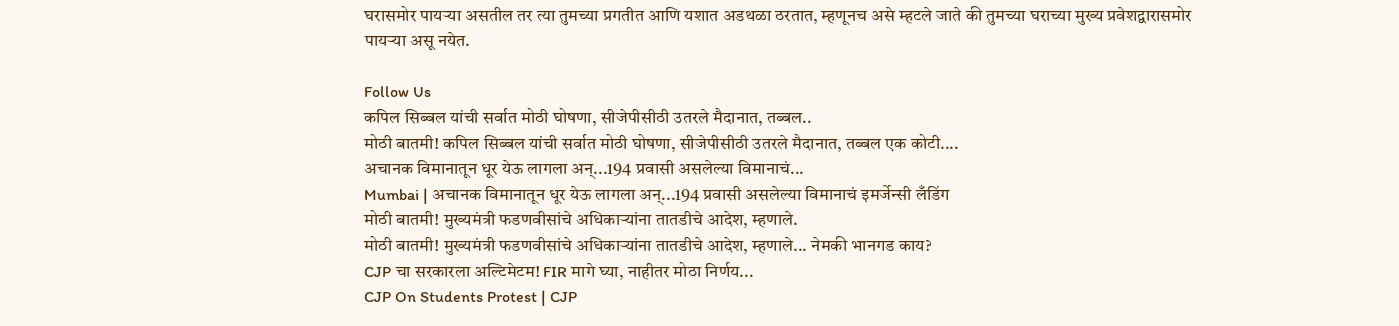घरासमोर पायऱ्या असतील तर त्या तुमच्या प्रगतीत आणि यशात अडथळा ठरतात, म्हणूनच असे म्हटले जाते की तुमच्या घराच्या मुख्य प्रवेशद्वारासमोर पायऱ्या असू नयेत.

Follow Us
कपिल सिब्बल यांची सर्वात मोठी घोषणा, सीजेपीसीठी उतरले मैदानात, तब्बल..
मोठी बातमी! कपिल सिब्बल यांची सर्वात मोठी घोषणा, सीजेपीसीठी उतरले मैदानात, तब्बल एक कोटी....
अचानक विमानातून धूर येऊ लागला अन्...194 प्रवासी असलेल्या विमानाचं...
Mumbai | अचानक विमानातून धूर येऊ लागला अन्...194 प्रवासी असलेल्या विमानाचं इमर्जेन्सी लँडिंग
मोठी बातमी! मुख्यमंत्री फडणवीसांचे अधिकाऱ्यांना तातडीचे आदेश, म्हणाले.
मोठी बातमी! मुख्यमंत्री फडणवीसांचे अधिकाऱ्यांना तातडीचे आदेश, म्हणाले... नेमकी भानगड काय?
CJP चा सरकारला अल्टिमेटम! FIR मागे घ्या, नाहीतर मोठा निर्णय...
CJP On Students Protest | CJP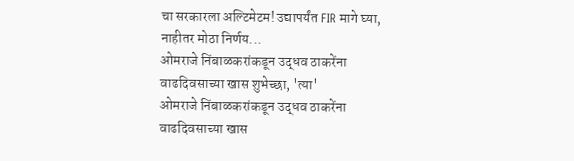चा सरकारला अल्टिमेटम! उद्यापर्यंत FIR मागे घ्या, नाहीतर मोठा निर्णय...
ओमराजे निंबाळकरांकडून उद्धव ठाकरेंना वाढदिवसाच्या खास शुभेच्छा, 'त्या'
ओमराजे निंबाळकरांकडून उद्धव ठाकरेंना वाढदिवसाच्या खास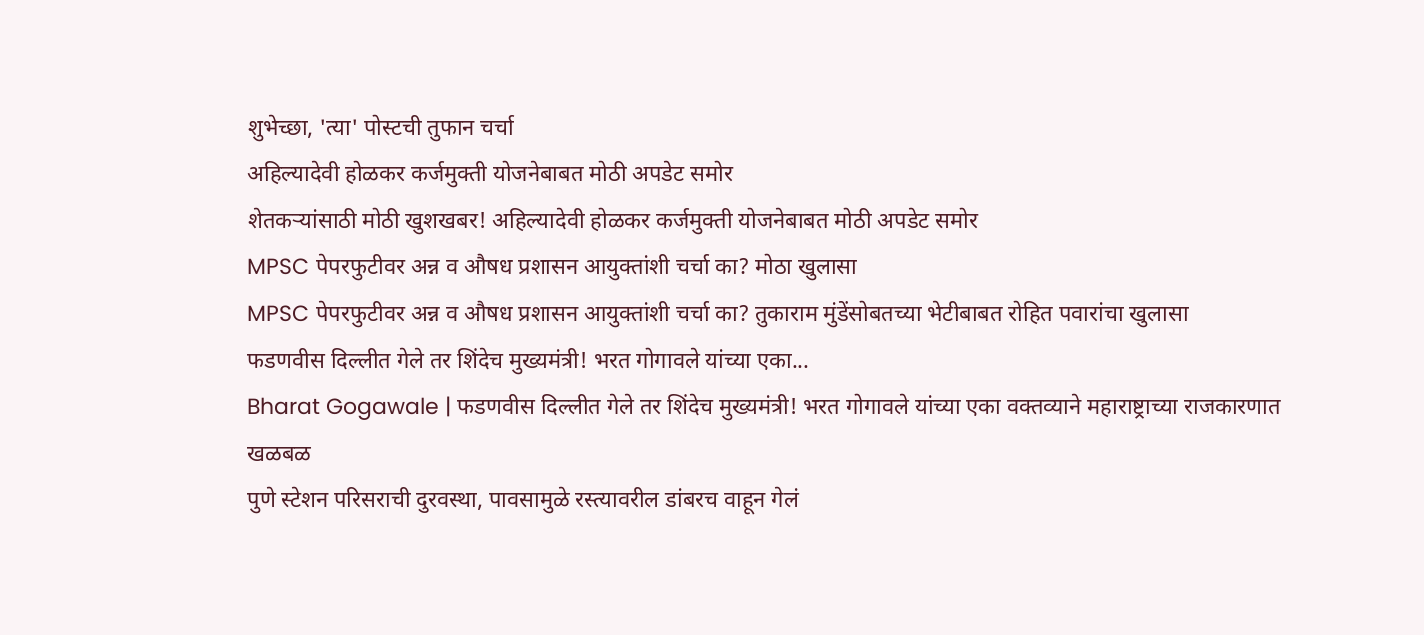शुभेच्छा, 'त्या' पोस्टची तुफान चर्चा
अहिल्यादेवी होळकर कर्जमुक्ती योजनेबाबत मोठी अपडेट समोर
शेतकऱ्यांसाठी मोठी खुशखबर! अहिल्यादेवी होळकर कर्जमुक्ती योजनेबाबत मोठी अपडेट समोर
MPSC पेपरफुटीवर अन्न व औषध प्रशासन आयुक्तांशी चर्चा का? मोठा खुलासा
MPSC पेपरफुटीवर अन्न व औषध प्रशासन आयुक्तांशी चर्चा का? तुकाराम मुंडेंसोबतच्या भेटीबाबत रोहित पवारांचा खुलासा
फडणवीस दिल्लीत गेले तर शिंदेच मुख्यमंत्री! भरत गोगावले यांच्या एका...
Bharat Gogawale | फडणवीस दिल्लीत गेले तर शिंदेच मुख्यमंत्री! भरत गोगावले यांच्या एका वक्तव्याने महाराष्ट्राच्या राजकारणात खळबळ
पुणे स्टेशन परिसराची दुरवस्था, पावसामुळे रस्त्यावरील डांबरच वाहून गेलं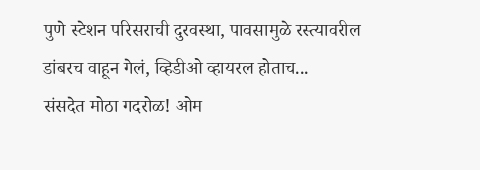पुणे स्टेशन परिसराची दुरवस्था, पावसामुळे रस्त्यावरील डांबरच वाहून गेलं, व्हिडीओ व्हायरल होताच...
संसदेत मोठा गदरोळ! ओम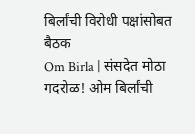बिर्लांची विरोधी पक्षांसोबत बैठक
Om Birla | संसदेत मोठा गदरोळ! ओम बिर्लांची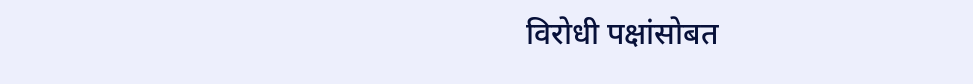विरोधी पक्षांसोबत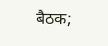बैठक;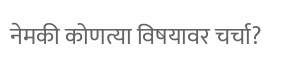नेमकी कोणत्या विषयावर चर्चा?